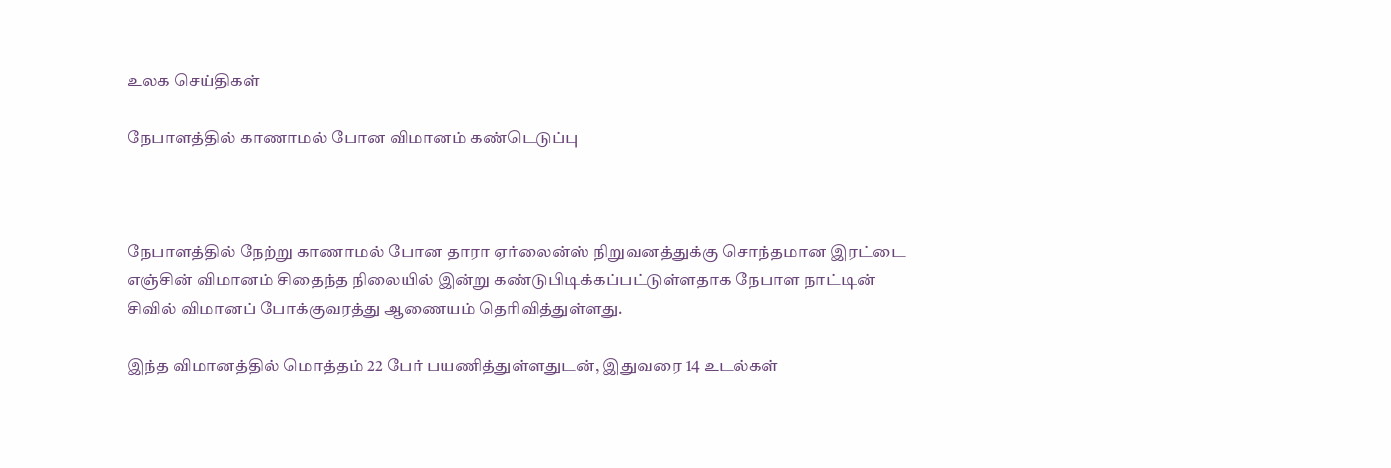உலக செய்திகள்

நேபாளத்தில் காணாமல் போன விமானம் கண்டெடுப்பு



நேபாளத்தில் நேற்று காணாமல் போன தாரா ஏர்லைன்ஸ் நிறுவனத்துக்கு சொந்தமான இரட்டை எஞ்சின் விமானம் சிதைந்த நிலையில் இன்று கண்டுபிடிக்கப்பட்டுள்ளதாக நேபாள நாட்டின் சிவில் விமானப் போக்குவரத்து ஆணையம் தெரிவித்துள்ளது.

இந்த விமானத்தில் மொத்தம் 22 பேர் பயணித்துள்ளதுடன், இதுவரை 14 உடல்கள்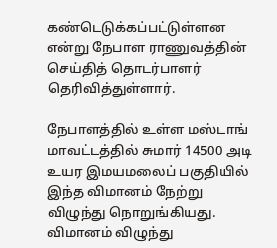கண்டெடுக்கப்பட்டுள்ளன என்று நேபாள ராணுவத்தின் செய்தித் தொடர்பாளர் தெரிவித்துள்ளார்.

நேபாளத்தில் உள்ள மஸ்டாங் மாவட்டத்தில் சுமார் 14500 அடி உயர இமயமலைப் பகுதியில் இந்த விமானம் நேற்று விழுந்து நொறுங்கியது. விமானம் விழுந்து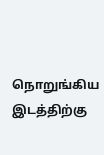நொறுங்கிய இடத்திற்கு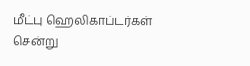மீட்பு ஹெலிகாப்டர்கள் சென்று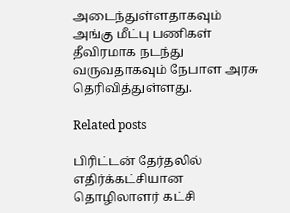அடைந்துள்ளதாகவும் அங்கு மீட்பு பணிகள் தீவிரமாக நடந்து வருவதாகவும் நேபாள அரசு தெரிவித்துள்ளது.

Related posts

பிரிட்டன் தேர்தலில் எதிர்க்கட்சியான தொழிலாளர் கட்சி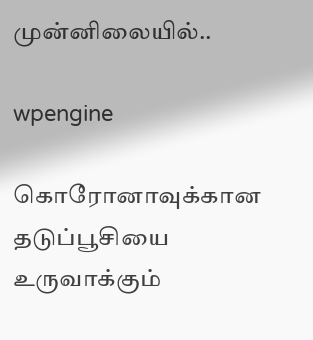முன்னிலையில்..

wpengine

கொரோனாவுக்கான தடுப்பூசியை உருவாக்கும்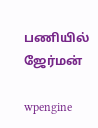பணியில் ஜேர்மன்

wpengine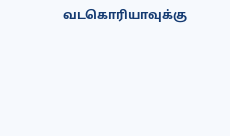வடகொரியாவுக்கு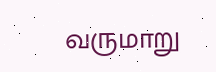வருமாறு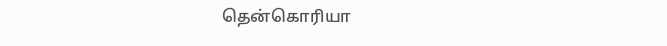தென்கொரியா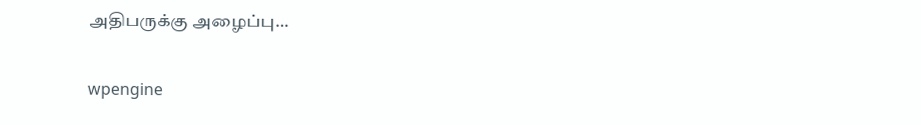அதிபருக்கு அழைப்பு…

wpengine